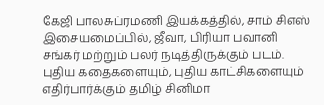கேஜி பாலசுப்ரமணி இயக்கத்தில், சாம் சிஎஸ் இசையமைப்பில், ஜீவா, பிரியா பவானி சங்கர் மற்றும் பலர் நடித்திருக்கும் படம்.
புதிய கதைகளையும், புதிய காட்சிகளையும் எதிர்பார்க்கும் தமிழ் சினிமா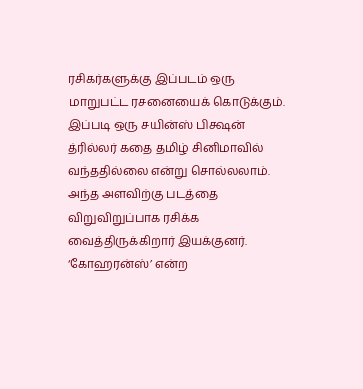ரசிகர்களுக்கு இப்படம் ஒரு மாறுபட்ட ரசனையைக் கொடுக்கும். இப்படி ஒரு சயின்ஸ் பிக்ஷன் த்ரில்லர் கதை தமிழ் சினிமாவில் வந்ததில்லை என்று சொல்லலாம். அந்த அளவிற்கு படத்தை விறுவிறுப்பாக ரசிக்க வைத்திருக்கிறார் இயக்குனர். ‘கோஹரன்ஸ்’ என்ற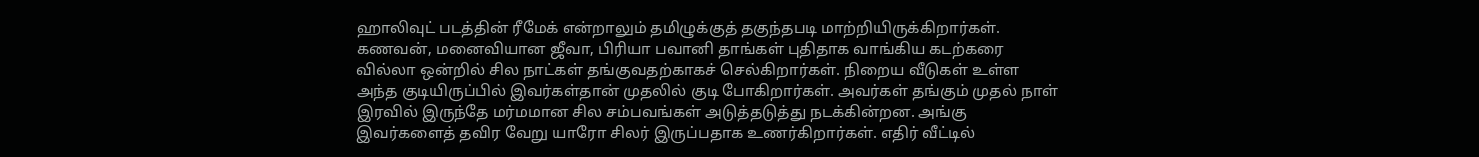ஹாலிவுட் படத்தின் ரீமேக் என்றாலும் தமிழுக்குத் தகுந்தபடி மாற்றியிருக்கிறார்கள்.
கணவன், மனைவியான ஜீவா, பிரியா பவானி தாங்கள் புதிதாக வாங்கிய கடற்கரை வில்லா ஒன்றில் சில நாட்கள் தங்குவதற்காகச் செல்கிறார்கள். நிறைய வீடுகள் உள்ள அந்த குடியிருப்பில் இவர்கள்தான் முதலில் குடி போகிறார்கள். அவர்கள் தங்கும் முதல் நாள் இரவில் இருந்தே மர்மமான சில சம்பவங்கள் அடுத்தடுத்து நடக்கின்றன. அங்கு இவர்களைத் தவிர வேறு யாரோ சிலர் இருப்பதாக உணர்கிறார்கள். எதிர் வீட்டில்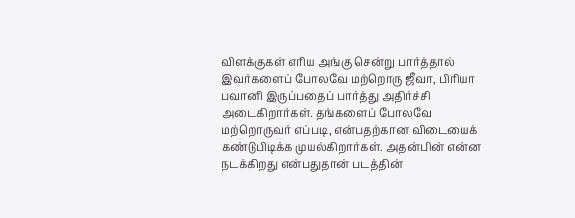விளக்குகள் எரிய அங்கு சென்று பார்த்தால் இவர்களைப் போலவே மற்றொரு ஜீவா, பிரியா பவானி இருப்பதைப் பார்த்து அதிர்ச்சி அடைகிறார்கள். தங்களைப் போலவே மற்றொருவர் எப்படி, என்பதற்கான விடையைக் கண்டுபிடிக்க முயல்கிறார்கள். அதன்பின் என்ன நடக்கிறது என்பதுதான் படத்தின்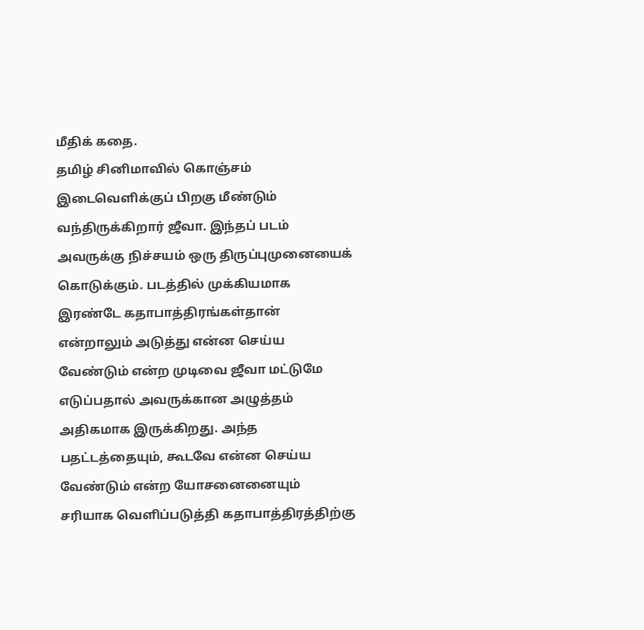மீதிக் கதை.
தமிழ் சினிமாவில் கொஞ்சம் இடைவெளிக்குப் பிறகு மீண்டும் வந்திருக்கிறார் ஜீவா. இந்தப் படம் அவருக்கு நிச்சயம் ஒரு திருப்புமுனையைக் கொடுக்கும். படத்தில் முக்கியமாக இரண்டே கதாபாத்திரங்கள்தான் என்றாலும் அடுத்து என்ன செய்ய வேண்டும் என்ற முடிவை ஜீவா மட்டுமே எடுப்பதால் அவருக்கான அழுத்தம் அதிகமாக இருக்கிறது. அந்த பதட்டத்தையும், கூடவே என்ன செய்ய வேண்டும் என்ற யோசனைனையும் சரியாக வெளிப்படுத்தி கதாபாத்திரத்திற்கு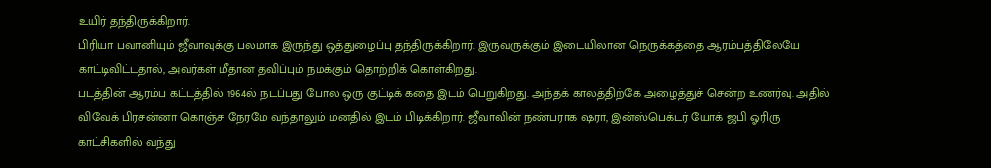உயிர் தந்திருக்கிறார்.
பிரியா பவானியும் ஜீவாவுக்கு பலமாக இருந்து ஒத்துழைப்பு தந்திருக்கிறார். இருவருக்கும் இடையிலான நெருக்கத்தை ஆரம்பத்திலேயே காட்டிவிட்டதால், அவர்கள் மீதான தவிப்பும் நமக்கும் தொற்றிக் கொள்கிறது.
படத்தின் ஆரம்ப கட்டத்தில் 1964ல் நடப்பது போல ஒரு குட்டிக் கதை இடம் பெறுகிறது. அந்தக் காலத்திற்கே அழைத்துச் சென்ற உணர்வு. அதில் விவேக் பிரசன்னா கொஞ்ச நேரமே வந்தாலும் மனதில் இடம் பிடிக்கிறார். ஜீவாவின் நண்பராக ஷரா, இன்ஸ்பெக்டர் யோக் ஜபி ஓரிரு காட்சிகளில் வந்து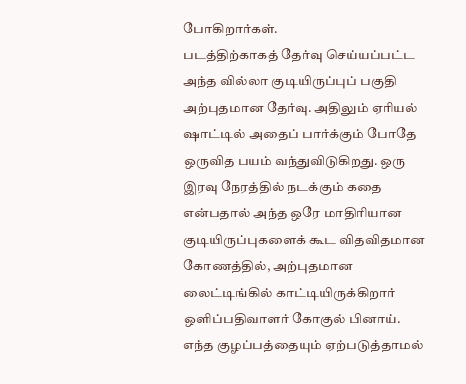போகிறார்கள்.
படத்திற்காகத் தேர்வு செய்யப்பட்ட அந்த வில்லா குடியிருப்புப் பகுதி அற்புதமான தேர்வு. அதிலும் ஏரியல் ஷாட்டில் அதைப் பார்க்கும் போதே ஒருவித பயம் வந்துவிடுகிறது. ஒரு இரவு நேரத்தில் நடக்கும் கதை என்பதால் அந்த ஒரே மாதிரியான குடியிருப்புகளைக் கூட விதவிதமான கோணத்தில், அற்புதமான லைட்டிங்கில் காட்டியிருக்கிறார் ஒளிப்பதிவாளர் கோகுல் பினாய். எந்த குழப்பத்தையும் ஏற்படுத்தாமல்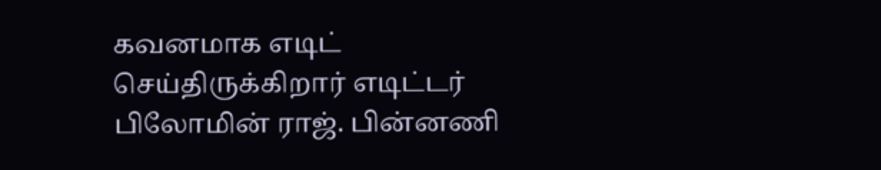கவனமாக எடிட் செய்திருக்கிறார் எடிட்டர் பிலோமின் ராஜ். பின்னணி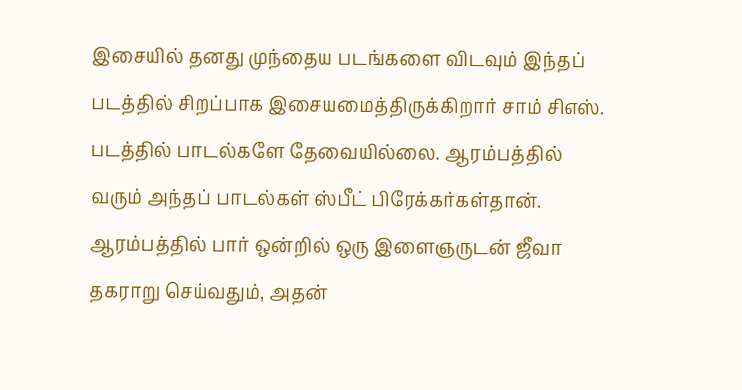இசையில் தனது முந்தைய படங்களை விடவும் இந்தப் படத்தில் சிறப்பாக இசையமைத்திருக்கிறார் சாம் சிஎஸ். படத்தில் பாடல்களே தேவையில்லை. ஆரம்பத்தில் வரும் அந்தப் பாடல்கள் ஸ்பீட் பிரேக்கர்கள்தான்.
ஆரம்பத்தில் பார் ஒன்றில் ஒரு இளைஞருடன் ஜீவா தகராறு செய்வதும், அதன்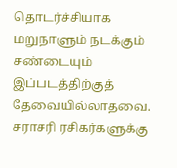தொடர்ச்சியாக மறுநாளும் நடக்கும் சண்டையும் இப்படத்திற்குத் தேவையில்லாதவை.
சராசரி ரசிகர்களுக்கு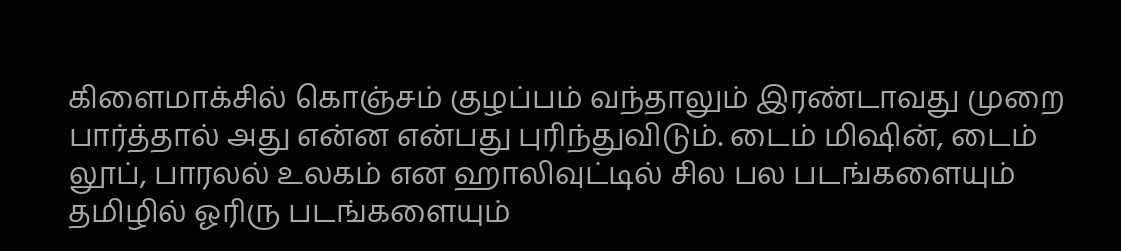கிளைமாக்சில் கொஞ்சம் குழப்பம் வந்தாலும் இரண்டாவது முறை பார்த்தால் அது என்ன என்பது புரிந்துவிடும். டைம் மிஷின், டைம் லூப், பாரலல் உலகம் என ஹாலிவுட்டில் சில பல படங்களையும் தமிழில் ஓரிரு படங்களையும்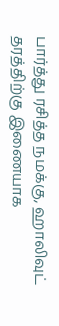பார்த்து ரசித்த நமக்கு, ஹாலிவுட் தரத்திற்கு இணையாக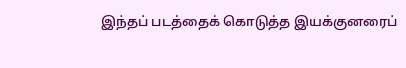இந்தப் படத்தைக் கொடுத்த இயக்குனரைப்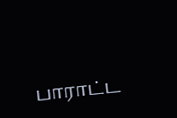பாராட்ட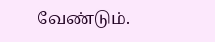வேண்டும்.